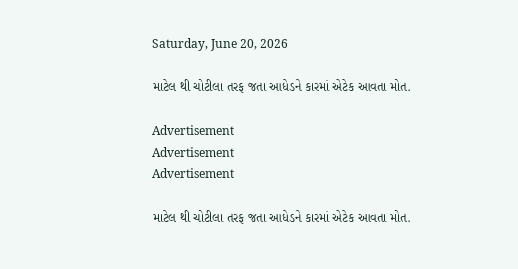Saturday, June 20, 2026

માટેલ થી ચોટીલા તરફ જતા આધેડને કારમાં એટેક આવતા મોત.

Advertisement
Advertisement
Advertisement

માટેલ થી ચોટીલા તરફ જતા આધેડને કારમાં એટેક આવતા મોત.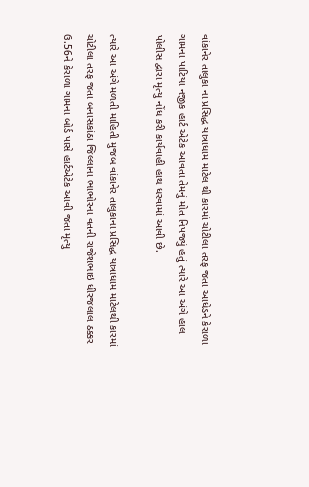વાંકાનેર તાલુકા ના પ્રસિદ્ધ યાત્રાધામ માટેલ થી કારમાં ચોટીલા તરફ જતા આધેડને કેરાળા ગામના પાટિયા નજીક હાર્ટ એટેક આવતા તેમનું મોત નિપજ્યું હતું ત્યારે આ અંગે હાલ પોલીસ દ્વારા મૃત્યુ નોંધ કરી કાર્યવાહી હાથ ધરવામાં આવી છે.

ત્યારે આ અંગે મળતી માહિતી મુજબ વાંકાનેર તાલુકાના પ્રસિદ્ધ યાત્રાધામ માટેલથી કારમાં ચોટીલા તરફ જતા બનાસકાંઠા જિલ્લાના ભાભોરના વતની રાજેશભાઇ ધીરજલાલ ઠક્કર ઉ.56ને કેરાળા ગામના બોર્ડ પાસે હાર્ટએટેક આવી જતા મૃત્યુ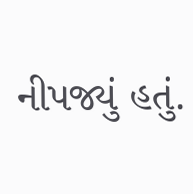નીપજ્યું હતું.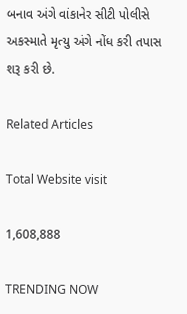બનાવ અંગે વાંકાનેર સીટી પોલીસે અકસ્માતે મૃત્યુ અંગે નોંધ કરી તપાસ શરૂ કરી છે.

Related Articles

Total Website visit

1,608,888

TRENDING NOW